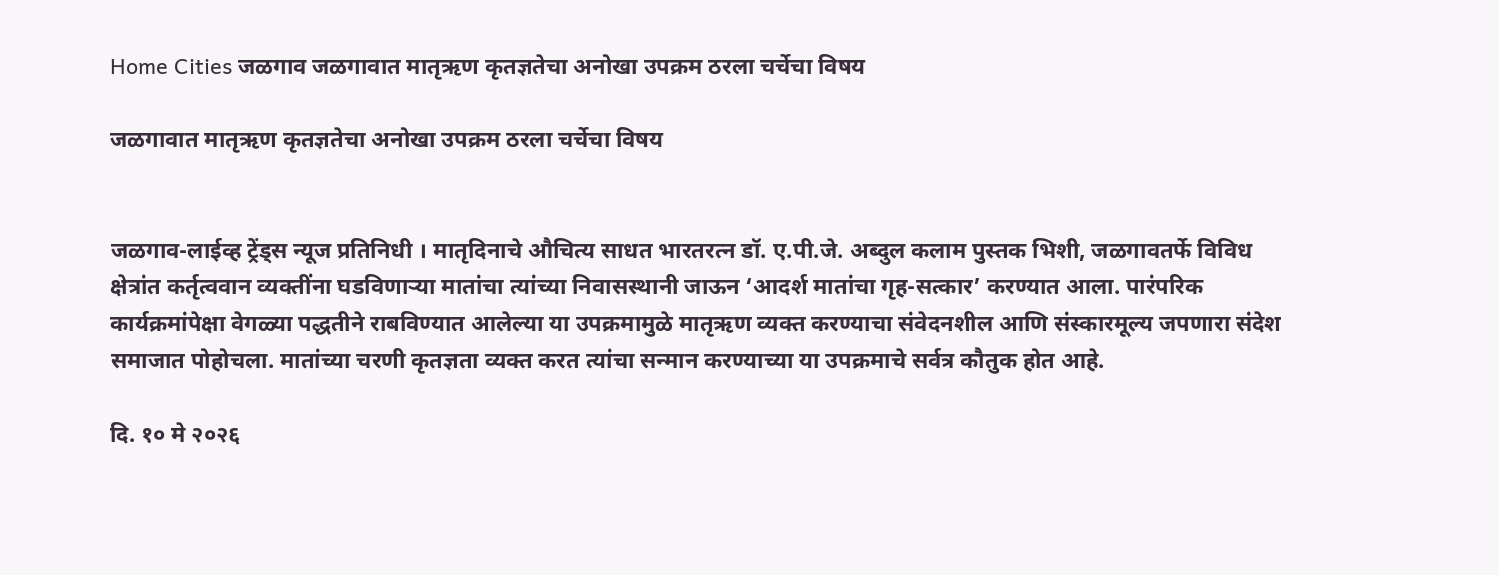Home Cities जळगाव जळगावात मातृऋण कृतज्ञतेचा अनोखा उपक्रम ठरला चर्चेचा विषय

जळगावात मातृऋण कृतज्ञतेचा अनोखा उपक्रम ठरला चर्चेचा विषय


जळगाव-लाईव्ह ट्रेंड्स न्यूज प्रतिनिधी । मातृदिनाचे औचित्य साधत भारतरत्न डॉ. ए.पी.जे. अब्दुल कलाम पुस्तक भिशी, जळगावतर्फे विविध क्षेत्रांत कर्तृत्ववान व्यक्तींना घडविणाऱ्या मातांचा त्यांच्या निवासस्थानी जाऊन ‘आदर्श मातांचा गृह-सत्कार’ करण्यात आला. पारंपरिक कार्यक्रमांपेक्षा वेगळ्या पद्धतीने राबविण्यात आलेल्या या उपक्रमामुळे मातृऋण व्यक्त करण्याचा संवेदनशील आणि संस्कारमूल्य जपणारा संदेश समाजात पोहोचला. मातांच्या चरणी कृतज्ञता व्यक्त करत त्यांचा सन्मान करण्याच्या या उपक्रमाचे सर्वत्र कौतुक होत आहे.

दि. १० मे २०२६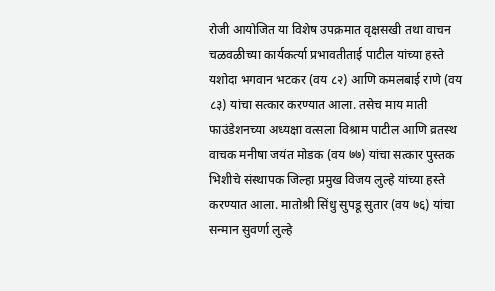रोजी आयोजित या विशेष उपक्रमात वृक्षसखी तथा वाचन चळवळीच्या कार्यकर्त्या प्रभावतीताई पाटील यांच्या हस्ते यशोदा भगवान भटकर (वय ८२) आणि कमलबाई राणे (वय ८३) यांचा सत्कार करण्यात आला. तसेच माय माती फाउंडेशनच्या अध्यक्षा वत्सला विश्राम पाटील आणि व्रतस्थ वाचक मनीषा जयंत मोडक (वय ७७) यांचा सत्कार पुस्तक भिशीचे संस्थापक जिल्हा प्रमुख विजय लुल्हे यांच्या हस्ते करण्यात आला. मातोश्री सिंधु सुपडू सुतार (वय ७६) यांचा सन्मान सुवर्णा लुल्हे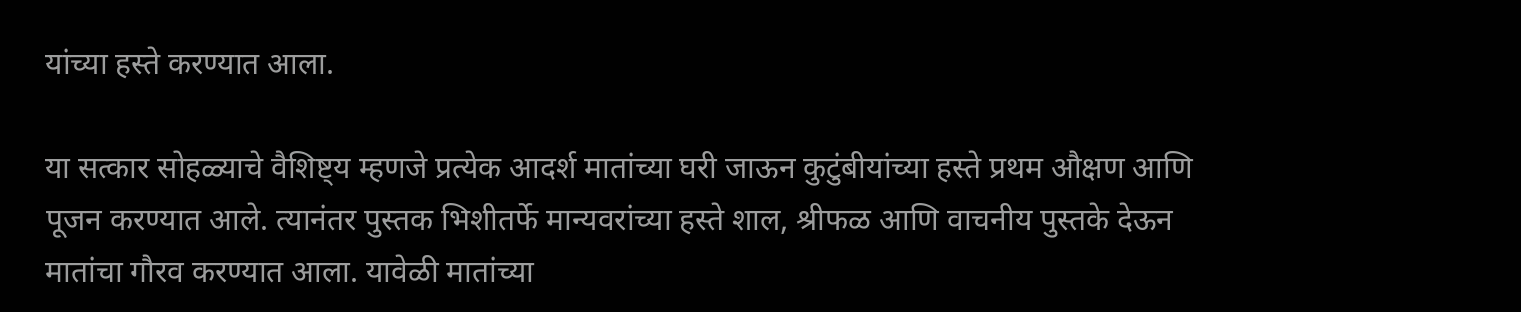यांच्या हस्ते करण्यात आला.

या सत्कार सोहळ्याचे वैशिष्ट्य म्हणजे प्रत्येक आदर्श मातांच्या घरी जाऊन कुटुंबीयांच्या हस्ते प्रथम औक्षण आणि पूजन करण्यात आले. त्यानंतर पुस्तक भिशीतर्फे मान्यवरांच्या हस्ते शाल, श्रीफळ आणि वाचनीय पुस्तके देऊन मातांचा गौरव करण्यात आला. यावेळी मातांच्या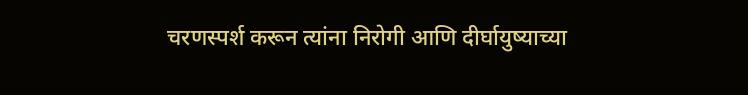चरणस्पर्श करून त्यांना निरोगी आणि दीर्घायुष्याच्या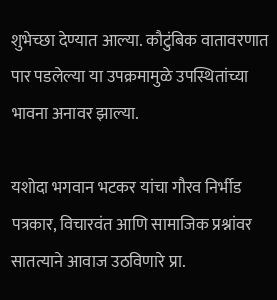शुभेच्छा देण्यात आल्या. कौटुंबिक वातावरणात पार पडलेल्या या उपक्रमामुळे उपस्थितांच्या भावना अनावर झाल्या.

यशोदा भगवान भटकर यांचा गौरव निर्भीड पत्रकार, विचारवंत आणि सामाजिक प्रश्नांवर सातत्याने आवाज उठविणारे प्रा.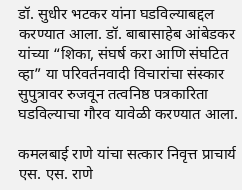डॉ. सुधीर भटकर यांना घडविल्याबद्दल करण्यात आला. डॉ. बाबासाहेब आंबेडकर यांच्या “शिका, संघर्ष करा आणि संघटित व्हा” या परिवर्तनवादी विचारांचा संस्कार सुपुत्रावर रुजवून तत्वनिष्ठ पत्रकारिता घडविल्याचा गौरव यावेळी करण्यात आला.

कमलबाई राणे यांचा सत्कार निवृत्त प्राचार्य एस. एस. राणे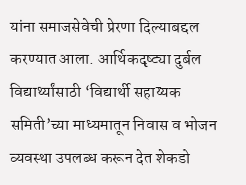यांना समाजसेवेची प्रेरणा दिल्याबद्दल करण्यात आला. आर्थिकदृष्ट्या दुर्बल विद्यार्थ्यांसाठी ‘विद्यार्थी सहाय्यक समिती’च्या माध्यमातून निवास व भोजन व्यवस्था उपलब्ध करून देत शेकडो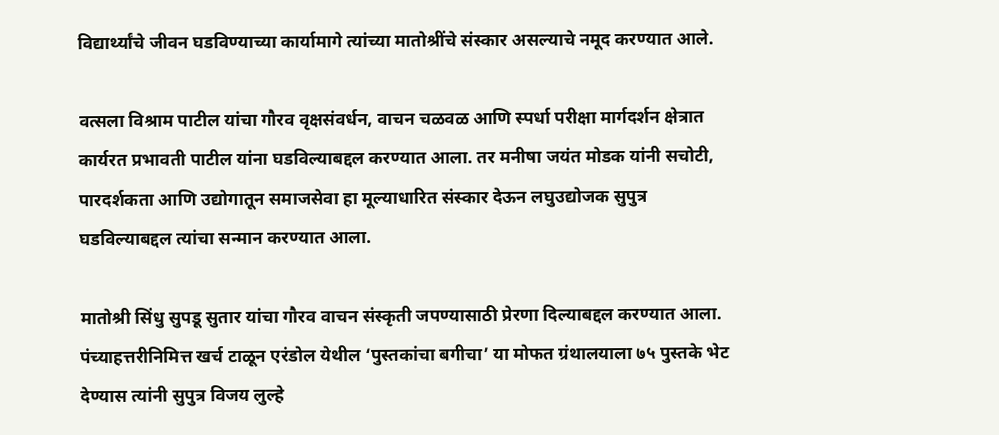विद्यार्थ्यांचे जीवन घडविण्याच्या कार्यामागे त्यांच्या मातोश्रींचे संस्कार असल्याचे नमूद करण्यात आले.

वत्सला विश्राम पाटील यांचा गौरव वृक्षसंवर्धन, वाचन चळवळ आणि स्पर्धा परीक्षा मार्गदर्शन क्षेत्रात कार्यरत प्रभावती पाटील यांना घडविल्याबद्दल करण्यात आला. तर मनीषा जयंत मोडक यांनी सचोटी, पारदर्शकता आणि उद्योगातून समाजसेवा हा मूल्याधारित संस्कार देऊन लघुउद्योजक सुपुत्र घडविल्याबद्दल त्यांचा सन्मान करण्यात आला.

मातोश्री सिंधु सुपडू सुतार यांचा गौरव वाचन संस्कृती जपण्यासाठी प्रेरणा दिल्याबद्दल करण्यात आला. पंच्याहत्तरीनिमित्त खर्च टाळून एरंडोल येथील ‘पुस्तकांचा बगीचा’ या मोफत ग्रंथालयाला ७५ पुस्तके भेट देण्यास त्यांनी सुपुत्र विजय लुल्हे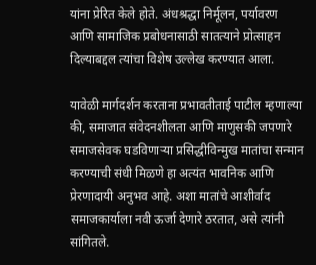यांना प्रेरित केले होते. अंधश्रद्धा निर्मूलन, पर्यावरण आणि सामाजिक प्रबोधनासाठी सातत्याने प्रोत्साहन दिल्याबद्दल त्यांचा विशेष उल्लेख करण्यात आला.

यावेळी मार्गदर्शन करताना प्रभावतीताई पाटील म्हणाल्या की, समाजात संवेदनशीलता आणि माणुसकी जपणारे समाजसेवक घडविणाऱ्या प्रसिद्धीविन्मुख मातांचा सन्मान करण्याची संधी मिळणे हा अत्यंत भावनिक आणि प्रेरणादायी अनुभव आहे. अशा मातांचे आशीर्वाद समाजकार्याला नवी ऊर्जा देणारे ठरतात, असे त्यांनी सांगितले.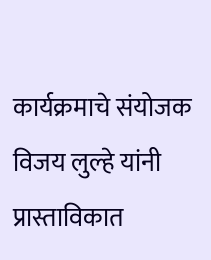कार्यक्रमाचे संयोजक विजय लुल्हे यांनी प्रास्ताविकात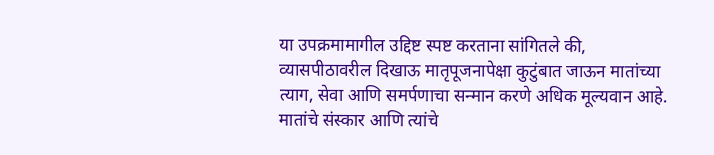या उपक्रमामागील उद्दिष्ट स्पष्ट करताना सांगितले की, व्यासपीठावरील दिखाऊ मातृपूजनापेक्षा कुटुंबात जाऊन मातांच्या त्याग, सेवा आणि समर्पणाचा सन्मान करणे अधिक मूल्यवान आहे. मातांचे संस्कार आणि त्यांचे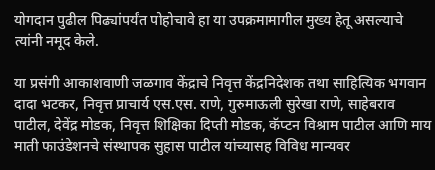योगदान पुढील पिढ्यांपर्यंत पोहोचावे हा या उपक्रमामागील मुख्य हेतू असल्याचे त्यांनी नमूद केले.

या प्रसंगी आकाशवाणी जळगाव केंद्राचे निवृत्त केंद्रनिदेशक तथा साहित्यिक भगवान दादा भटकर, निवृत्त प्राचार्य एस.एस. राणे, गुरुमाऊली सुरेखा राणे, साहेबराव पाटील, देवेंद्र मोडक, निवृत्त शिक्षिका दिप्ती मोडक, कॅप्टन विश्राम पाटील आणि माय माती फाउंडेशनचे संस्थापक सुहास पाटील यांच्यासह विविध मान्यवर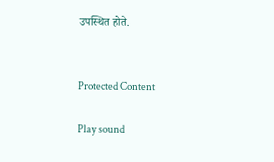उपस्थित होते.


Protected Content

Play sound